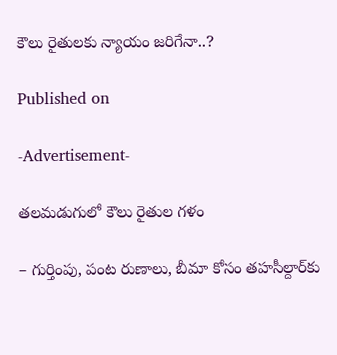కౌలు రైతులకు న్యాయం జరిగేనా..?

Published on

-Advertisement-

తలమడుగులో కౌలు రైతుల గళం

– గుర్తింపు, పంట రుణాలు, బీమా కోసం తహసీల్దార్‌కు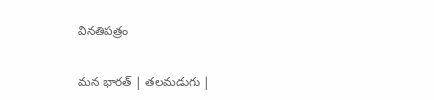వినతిపత్రం

మన భారత్ | తలమడుగు |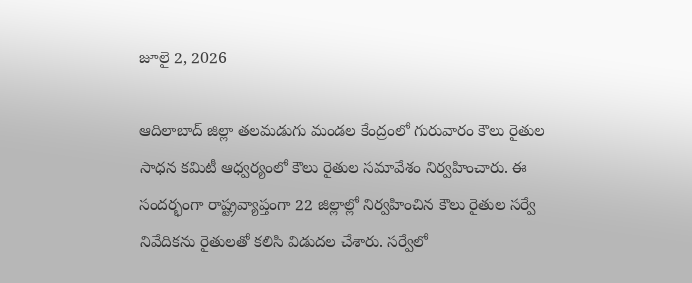జూలై 2, 2026

ఆదిలాబాద్ జిల్లా తలమడుగు మండల కేంద్రంలో గురువారం కౌలు రైతుల సాధన కమిటీ ఆధ్వర్యంలో కౌలు రైతుల సమావేశం నిర్వహించారు. ఈ సందర్భంగా రాష్ట్రవ్యాప్తంగా 22 జిల్లాల్లో నిర్వహించిన కౌలు రైతుల సర్వే నివేదికను రైతులతో కలిసి విడుదల చేశారు. సర్వేలో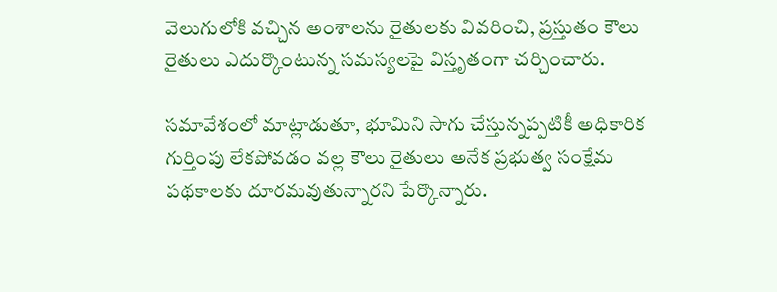వెలుగులోకి వచ్చిన అంశాలను రైతులకు వివరించి, ప్రస్తుతం కౌలు రైతులు ఎదుర్కొంటున్న సమస్యలపై విస్తృతంగా చర్చించారు.

సమావేశంలో మాట్లాడుతూ, భూమిని సాగు చేస్తున్నప్పటికీ అధికారిక గుర్తింపు లేకపోవడం వల్ల కౌలు రైతులు అనేక ప్రభుత్వ సంక్షేమ పథకాలకు దూరమవుతున్నారని పేర్కొన్నారు.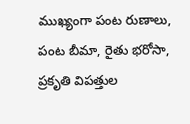ముఖ్యంగా పంట రుణాలు, పంట బీమా, రైతు భరోసా, ప్రకృతి విపత్తుల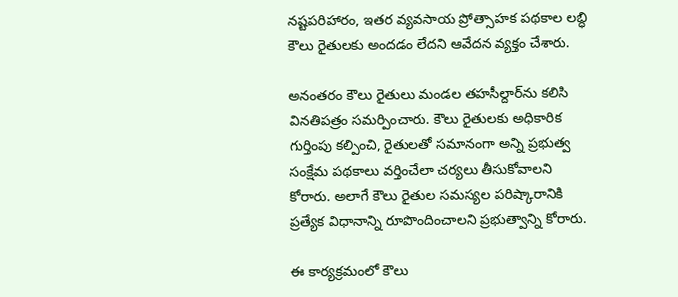నష్టపరిహారం, ఇతర వ్యవసాయ ప్రోత్సాహక పథకాల లబ్ధి కౌలు రైతులకు అందడం లేదని ఆవేదన వ్యక్తం చేశారు.

అనంతరం కౌలు రైతులు మండల తహసీల్దార్‌ను కలిసి వినతిపత్రం సమర్పించారు. కౌలు రైతులకు అధికారిక గుర్తింపు కల్పించి, రైతులతో సమానంగా అన్ని ప్రభుత్వ సంక్షేమ పథకాలు వర్తించేలా చర్యలు తీసుకోవాలని కోరారు. అలాగే కౌలు రైతుల సమస్యల పరిష్కారానికి ప్రత్యేక విధానాన్ని రూపొందించాలని ప్రభుత్వాన్ని కోరారు.

ఈ కార్యక్రమంలో కౌలు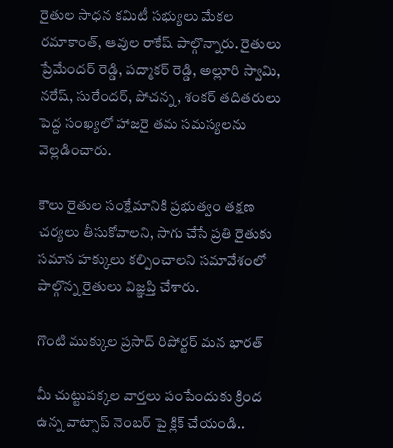రైతుల సాధన కమిటీ సభ్యులు మేకల రమాకాంత్, ఆవుల రాకేష్ పాల్గొన్నారు. రైతులు ప్రేమేందర్ రెడ్డి, పద్మాకర్ రెడ్డి, అల్లూరి స్వామి, నరేష్, సురేందర్, పోచన్న, శంకర్ తదితరులు పెద్ద సంఖ్యలో హాజరై తమ సమస్యలను వెల్లడించారు.

కౌలు రైతుల సంక్షేమానికి ప్రభుత్వం తక్షణ చర్యలు తీసుకోవాలని, సాగు చేసే ప్రతి రైతుకు సమాన హక్కులు కల్పించాలని సమావేశంలో పాల్గొన్న రైతులు విజ్ఞప్తి చేశారు.

గొంటి ముక్కుల ప్రసాద్ రిపోర్టర్ మన భారత్

మీ చుట్టుపక్కల వార్తలు పంపేందుకు క్రింద ఉన్న వాట్సాప్ నెంబర్ పై క్లిక్ చేయండి..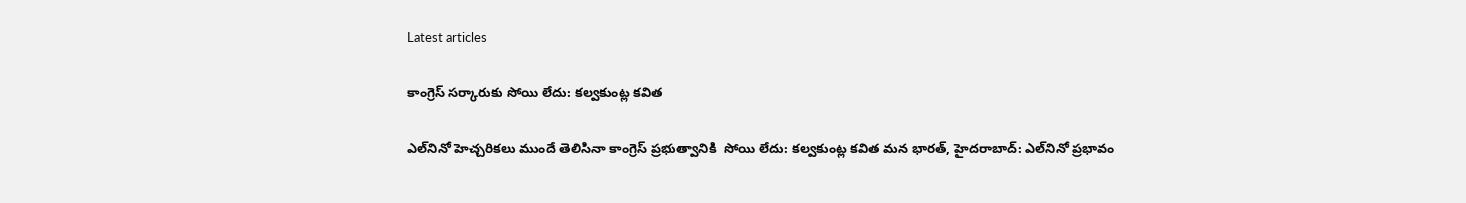Latest articles

కాంగ్రెస్ సర్కారుకు సోయి లేదు: కల్వకుంట్ల కవిత

ఎల్‌నినో హెచ్చరికలు ముందే తెలిసినా కాంగ్రెస్ ప్రభుత్వానికి  సోయి లేదు: కల్వకుంట్ల కవిత మన భారత్, హైదరాబాద్: ఎల్‌నినో ప్రభావం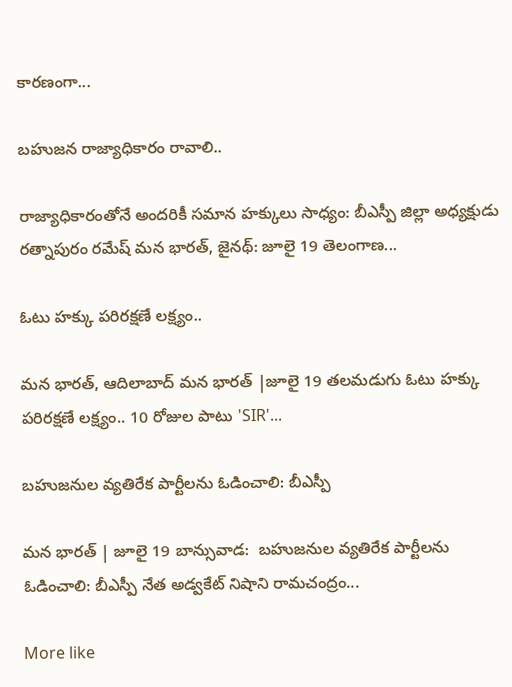కారణంగా...

బహుజన రాజ్యాధికారం రావాలి..

రాజ్యాధికారంతోనే అందరికీ సమాన హక్కులు సాధ్యం: బీఎస్పీ జిల్లా అధ్యక్షుడు రత్నాపురం రమేష్ మన భారత్, జైనథ్: జూలై 19 తెలంగాణ...

ఓటు హక్కు పరిరక్షణే లక్ష్యం..

మన భారత్, ఆదిలాబాద్ మన భారత్ |జూలై 19 తలమడుగు ఓటు హక్కు పరిరక్షణే లక్ష్యం.. 10 రోజుల పాటు 'SIR'...

బహుజనుల వ్యతిరేక పార్టీలను ఓడించాలి: బీఎస్పీ

మన భారత్ | జూలై 19 బాన్సువాడ:  బహుజనుల వ్యతిరేక పార్టీలను ఓడించాలి: బీఎస్పీ నేత అడ్వకేట్ నిషాని రామచంద్రం...

More like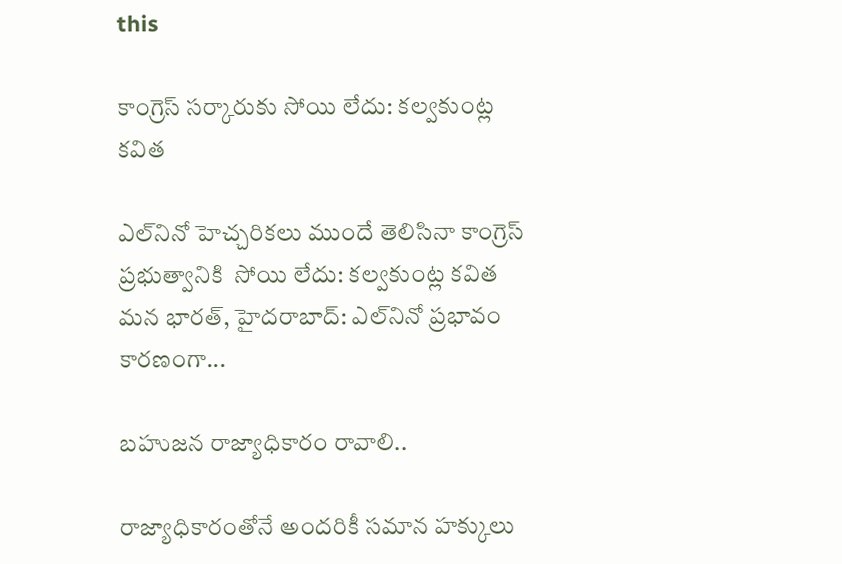this

కాంగ్రెస్ సర్కారుకు సోయి లేదు: కల్వకుంట్ల కవిత

ఎల్‌నినో హెచ్చరికలు ముందే తెలిసినా కాంగ్రెస్ ప్రభుత్వానికి  సోయి లేదు: కల్వకుంట్ల కవిత మన భారత్, హైదరాబాద్: ఎల్‌నినో ప్రభావం కారణంగా...

బహుజన రాజ్యాధికారం రావాలి..

రాజ్యాధికారంతోనే అందరికీ సమాన హక్కులు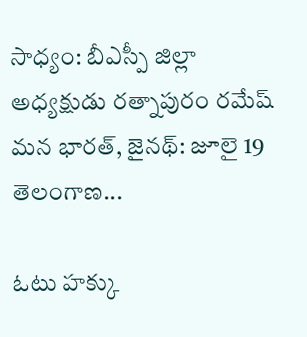సాధ్యం: బీఎస్పీ జిల్లా అధ్యక్షుడు రత్నాపురం రమేష్ మన భారత్, జైనథ్: జూలై 19 తెలంగాణ...

ఓటు హక్కు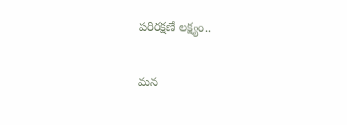పరిరక్షణే లక్ష్యం..

మన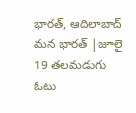భారత్, ఆదిలాబాద్ మన భారత్ |జూలై 19 తలమడుగు ఓటు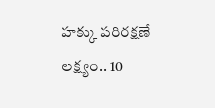హక్కు పరిరక్షణే లక్ష్యం.. 10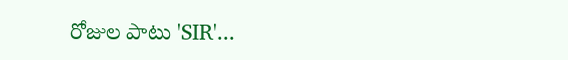రోజుల పాటు 'SIR'...